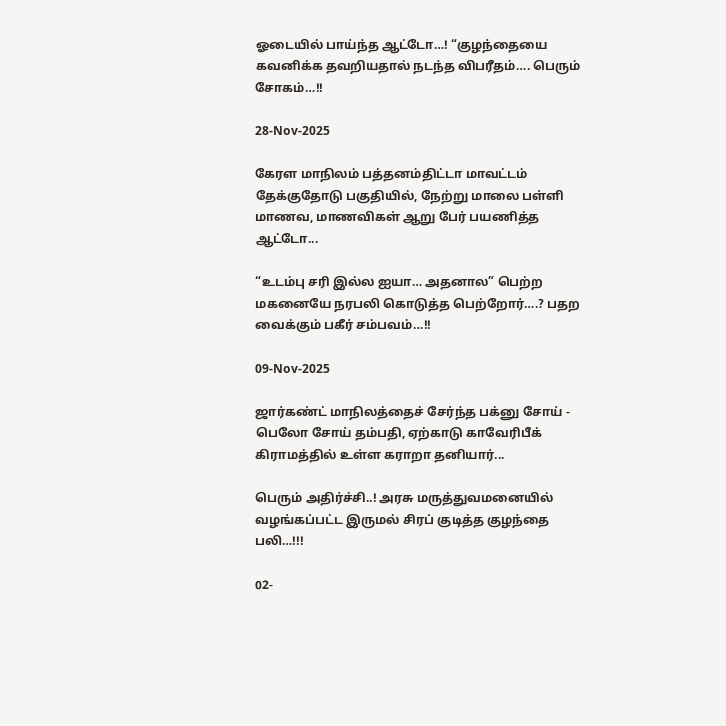ஓடையில் பாய்ந்த ஆட்டோ…! “குழந்தையை கவனிக்க தவறியதால் நடந்த விபரீதம்…. பெரும் சோகம்…!!

28-Nov-2025

கேரள மாநிலம் பத்தனம்திட்டா மாவட்டம் தேக்குதோடு பகுதியில், நேற்று மாலை பள்ளி மாணவ, மாணவிகள் ஆறு பேர் பயணித்த ஆட்டோ...

“உடம்பு சரி இல்ல ஐயா… அதனால” பெற்ற மகனையே நரபலி கொடுத்த பெற்றோர்….? பதற வைக்கும் பகீர் சம்பவம்…!!

09-Nov-2025

ஜார்கண்ட் மாநிலத்தைச் சேர்ந்த பக்னு சோய் - பெலோ சோய் தம்பதி, ஏற்காடு காவேரிபீக் கிராமத்தில் உள்ள கராறா தனியார்...

பெரும் அதிர்ச்சி..! அரசு மருத்துவமனையில் வழங்கப்பட்ட இருமல் சிரப் குடித்த குழந்தை பலி…!!!

02-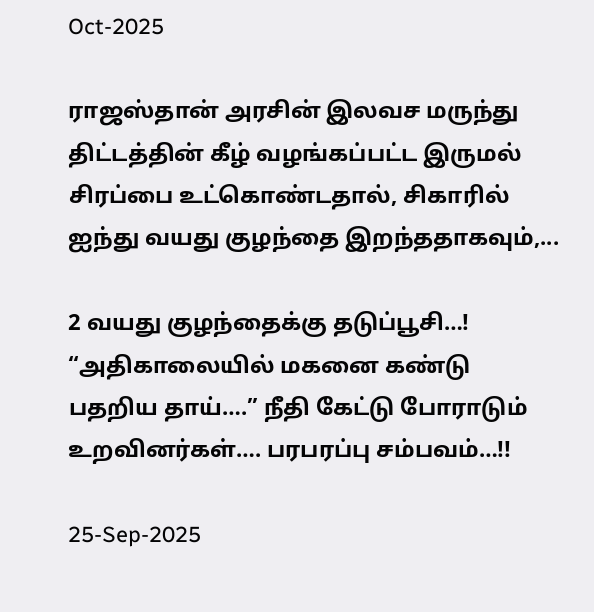Oct-2025

ராஜஸ்தான் அரசின் இலவச மருந்து திட்டத்தின் கீழ் வழங்கப்பட்ட இருமல் சிரப்பை உட்கொண்டதால், சிகாரில் ஐந்து வயது குழந்தை இறந்ததாகவும்,...

2 வயது குழந்தைக்கு தடுப்பூசி…! “அதிகாலையில் மகனை கண்டு பதறிய தாய்….” நீதி கேட்டு போராடும் உறவினர்கள்…. பரபரப்பு சம்பவம்…!!

25-Sep-2025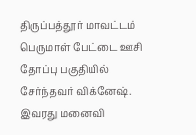திருப்பத்தூர் மாவட்டம் பெருமாள் பேட்டை ஊசி தோப்பு பகுதியில் சேர்ந்தவர் விக்னேஷ். இவரது மனைவி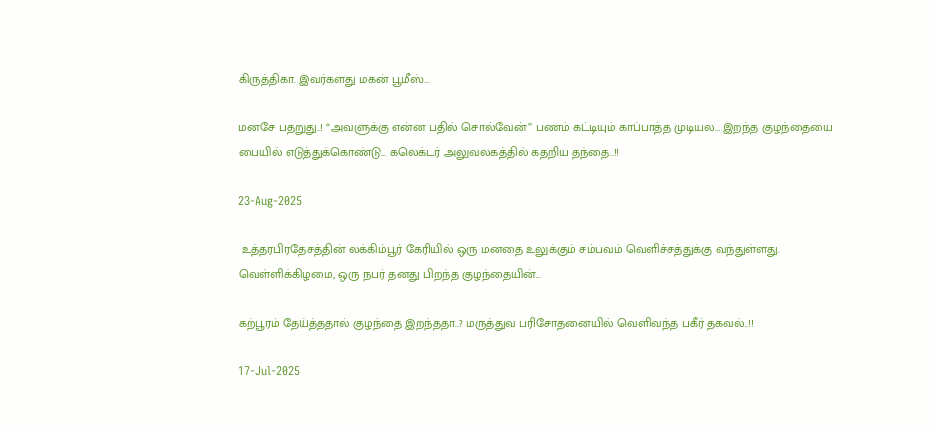கிருத்திகா. இவர்களது மகன் பூமீஸ்...

மனசே பதறுது..! “அவளுக்கு என்ன பதில் சொல்வேன்” பணம் கட்டியும் காப்பாத்த முடியல… இறந்த குழந்தையை பையில் எடுத்துக்கொண்டு… கலெக்டர் அலுவலகத்தில் கதறிய தந்தை..!!

23-Aug-2025

 உத்தரபிரதேசத்தின் லக்கிம்பூர் கேரியில் ஒரு மனதை உலுக்கும் சம்பவம் வெளிச்சத்துக்கு வந்துள்ளது. வெள்ளிக்கிழமை, ஒரு நபர் தனது பிறந்த குழந்தையின்...

கற்பூரம் தேய்த்ததால் குழந்தை இறந்ததா..? மருத்துவ பரிசோதனையில் வெளிவந்த பகீர் தகவல்..!!

17-Jul-2025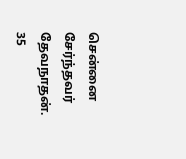சென்னை சேர்ந்தவர் தேவநாதன். 35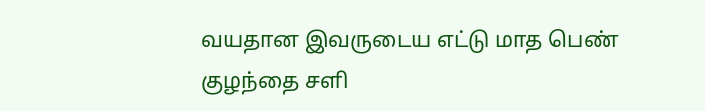வயதான இவருடைய எட்டு மாத பெண் குழந்தை சளி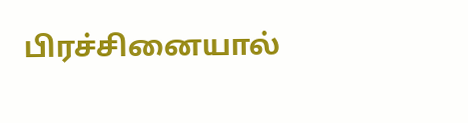பிரச்சினையால்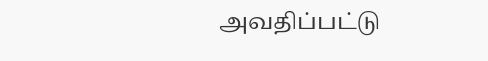அவதிப்பட்டு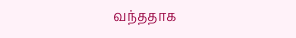வந்ததாக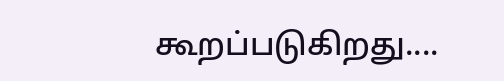கூறப்படுகிறது....